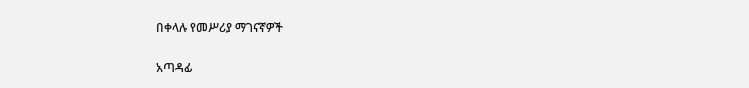በቀላሉ የመሥሪያ ማገናኛዎች

አጣዳፊ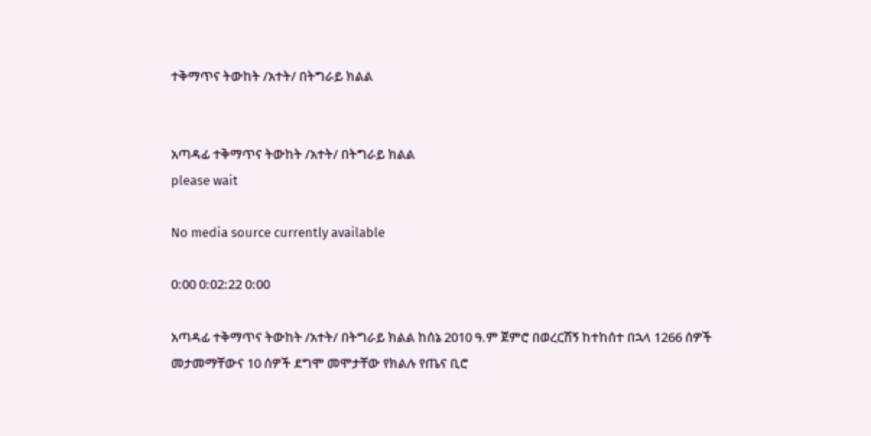ተቅማጥና ትውከት /አተት/ በትግራይ ክልል


አጣዳፊ ተቅማጥና ትውከት /አተት/ በትግራይ ክልል
please wait

No media source currently available

0:00 0:02:22 0:00

አጣዳፊ ተቅማጥና ትውከት /አተት/ በትግራይ ክልል ከሰኔ 2010 ዓ.ም ጀምሮ በወረርሽኝ ከተከሰተ በኋላ 1266 ሰዎች መታመማቸውና 10 ሰዎች ደግሞ መሞታቸው የክልሉ የጤና ቢሮ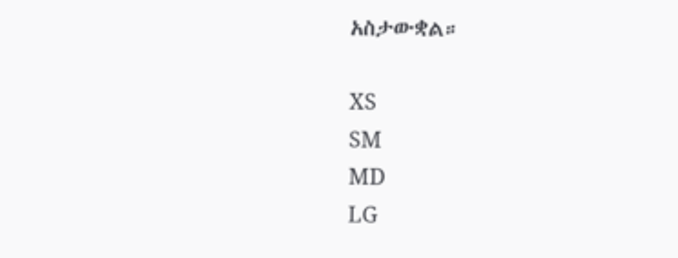አስታውቋል።

XS
SM
MD
LG